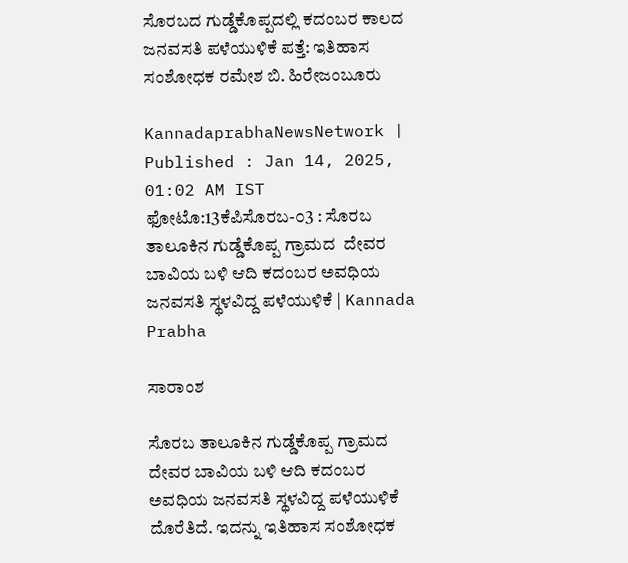ಸೊರಬದ ಗುಡ್ಡೆಕೊಪ್ಪದಲ್ಲಿ ಕದಂಬರ ಕಾಲದ ಜನವಸತಿ ಪಳೆಯುಳಿಕೆ ಪತ್ತೆ: ಇತಿಹಾಸ ಸಂಶೋಧಕ ರಮೇಶ ಬಿ. ಹಿರೇಜಂಬೂರು

KannadaprabhaNewsNetwork |
Published : Jan 14, 2025, 01:02 AM IST
ಫೋಟೊ:13ಕೆಪಿಸೊರಬ-೦3 : ಸೊರಬ ತಾಲೂಕಿನ ಗುಡ್ಡೆಕೊಪ್ಪ ಗ್ರಾಮದ  ದೇವರ ಬಾವಿಯ ಬಳಿ ಆದಿ ಕದಂಬರ ಅವಧಿಯ ಜನವಸತಿ ಸ್ಥಳವಿದ್ದ ಪಳೆಯುಳಿಕೆ | Kannada Prabha

ಸಾರಾಂಶ

ಸೊರಬ ತಾಲೂಕಿನ ಗುಡ್ಡೆಕೊಪ್ಪ ಗ್ರಾಮದ ದೇವರ ಬಾವಿಯ ಬಳಿ ಆದಿ ಕದಂಬರ ಅವಧಿಯ ಜನವಸತಿ ಸ್ಥಳವಿದ್ದ ಪಳೆಯುಳಿಕೆ ದೊರೆತಿದೆ. ಇದನ್ನು ಇತಿಹಾಸ ಸಂಶೋಧಕ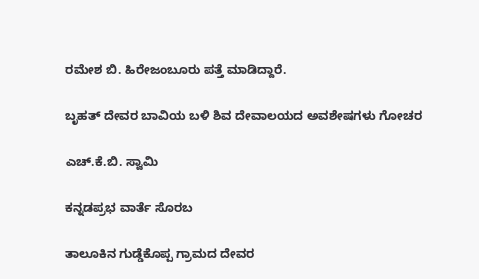ರಮೇಶ ಬಿ. ಹಿರೇಜಂಬೂರು ಪತ್ತೆ ಮಾಡಿದ್ದಾರೆ.

ಬೃಹತ್ ದೇವರ ಬಾವಿಯ ಬಳಿ ಶಿವ ದೇವಾಲಯದ ಅವಶೇಷಗಳು ಗೋಚರ

ಎಚ್.ಕೆ.ಬಿ. ಸ್ವಾಮಿ

ಕನ್ನಡಪ್ರಭ ವಾರ್ತೆ ಸೊರಬ

ತಾಲೂಕಿನ ಗುಡ್ಡೆಕೊಪ್ಪ ಗ್ರಾಮದ ದೇವರ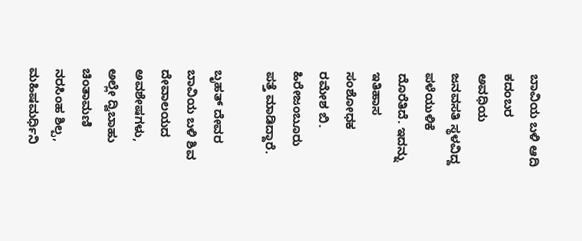ಬಾವಿಯ ಬಳಿ ಆದಿ ಕದಂಬರ ಅವಧಿಯ ಜನವಸತಿ ಸ್ಥಳವಿದ್ದ ಪಳೆಯುಳಿಕೆ ದೊರೆತಿದೆ. ಇದನ್ನು ಇತಿಹಾಸ ಸಂಶೋಧಕ ರಮೇಶ ಬಿ. ಹಿರೇಜಂಬೂರು ಪತ್ತೆ ಮಾಡಿದ್ದಾರೆ.

ಬೃಹತ್ ದೇವರ ಬಾವಿಯ ಬಳಿ ಶಿವ ದೇವಾಲಯದ ಅವಶೇಷಗಳು, ಅಲ್ಲೇ ದ್ವಿಬಾಹು ಚಿಂತಾಮಣಿ ನರಸಿಂಹ ಶಿಲ್ಪ, ಮಹಿಷಮರ್ಧಿನಿ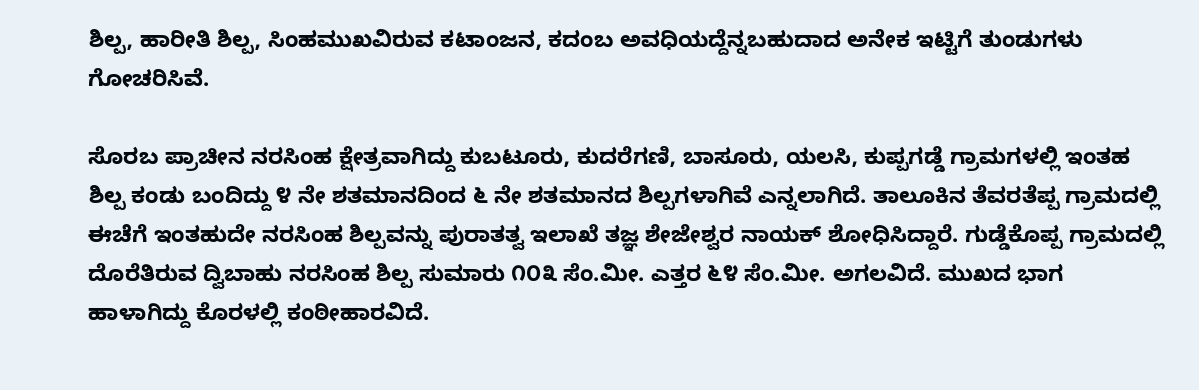ಶಿಲ್ಪ, ಹಾರೀತಿ ಶಿಲ್ಪ, ಸಿಂಹಮುಖವಿರುವ ಕಟಾಂಜನ, ಕದಂಬ ಅವಧಿಯದ್ದೆನ್ನಬಹುದಾದ ಅನೇಕ ಇಟ್ಟಿಗೆ ತುಂಡುಗಳು ಗೋಚರಿಸಿವೆ.

ಸೊರಬ ಪ್ರಾಚೀನ ನರಸಿಂಹ ಕ್ಷೇತ್ರವಾಗಿದ್ದು ಕುಬಟೂರು, ಕುದರೆಗಣಿ, ಬಾಸೂರು, ಯಲಸಿ, ಕುಪ್ಪಗಡ್ಡೆ ಗ್ರಾಮಗಳಲ್ಲಿ ಇಂತಹ ಶಿಲ್ಪ ಕಂಡು ಬಂದಿದ್ದು ೪ ನೇ ಶತಮಾನದಿಂದ ೬ ನೇ ಶತಮಾನದ ಶಿಲ್ಪಗಳಾಗಿವೆ ಎನ್ನಲಾಗಿದೆ. ತಾಲೂಕಿನ ತೆವರತೆಪ್ಪ ಗ್ರಾಮದಲ್ಲಿ ಈಚೆಗೆ ಇಂತಹುದೇ ನರಸಿಂಹ ಶಿಲ್ಪವನ್ನು ಪುರಾತತ್ವ ಇಲಾಖೆ ತಜ್ಞ ಶೇಜೇಶ್ವರ ನಾಯಕ್ ಶೋಧಿಸಿದ್ದಾರೆ. ಗುಡ್ಡೆಕೊಪ್ಪ ಗ್ರಾಮದಲ್ಲಿ ದೊರೆತಿರುವ ದ್ವಿಬಾಹು ನರಸಿಂಹ ಶಿಲ್ಪ ಸುಮಾರು ೧೦೩ ಸೆಂ.ಮೀ. ಎತ್ತರ ೬೪ ಸೆಂ.ಮೀ. ಅಗಲವಿದೆ. ಮುಖದ ಭಾಗ ಹಾಳಾಗಿದ್ದು ಕೊರಳಲ್ಲಿ ಕಂಠೀಹಾರವಿದೆ.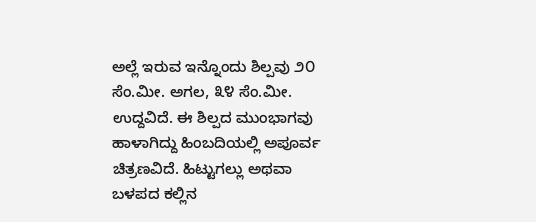ಅಲ್ಲೆ ಇರುವ ಇನ್ನೊಂದು ಶಿಲ್ಪವು ೨೦ ಸೆಂ.ಮೀ. ಅಗಲ, ೩೪ ಸೆಂ.ಮೀ. ಉದ್ದವಿದೆ. ಈ ಶಿಲ್ಪದ ಮುಂಭಾಗವು ಹಾಳಾಗಿದ್ದು ಹಿಂಬದಿಯಲ್ಲಿ ಅಪೂರ್ವ ಚಿತ್ರಣವಿದೆ. ಹಿಟ್ಟುಗಲ್ಲು ಅಥವಾ ಬಳಪದ ಕಲ್ಲಿನ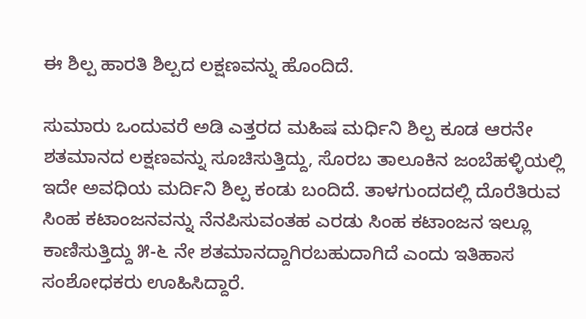ಈ ಶಿಲ್ಪ ಹಾರತಿ ಶಿಲ್ಪದ ಲಕ್ಷಣವನ್ನು ಹೊಂದಿದೆ.

ಸುಮಾರು ಒಂದುವರೆ ಅಡಿ ಎತ್ತರದ ಮಹಿಷ ಮರ್ಧಿನಿ ಶಿಲ್ಪ ಕೂಡ ಆರನೇ ಶತಮಾನದ ಲಕ್ಷಣವನ್ನು ಸೂಚಿಸುತ್ತಿದ್ದು, ಸೊರಬ ತಾಲೂಕಿನ ಜಂಬೆಹಳ್ಳಿಯಲ್ಲಿ ಇದೇ ಅವಧಿಯ ಮರ್ದಿನಿ ಶಿಲ್ಪ ಕಂಡು ಬಂದಿದೆ. ತಾಳಗುಂದದಲ್ಲಿ ದೊರೆತಿರುವ ಸಿಂಹ ಕಟಾಂಜನವನ್ನು ನೆನಪಿಸುವಂತಹ ಎರಡು ಸಿಂಹ ಕಟಾಂಜನ ಇಲ್ಲೂ ಕಾಣಿಸುತ್ತಿದ್ದು ೫-೬ ನೇ ಶತಮಾನದ್ದಾಗಿರಬಹುದಾಗಿದೆ ಎಂದು ಇತಿಹಾಸ ಸಂಶೋಧಕರು ಊಹಿಸಿದ್ದಾರೆ.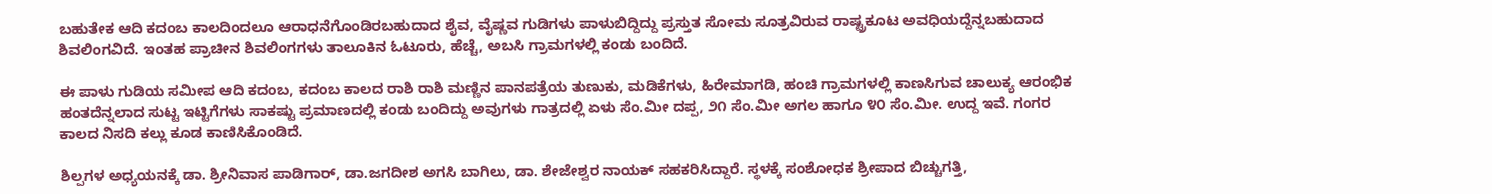ಬಹುತೇಕ ಆದಿ ಕದಂಬ ಕಾಲದಿಂದಲೂ ಆರಾಧನೆಗೊಂಡಿರಬಹುದಾದ ಶೈವ, ವೈಷ್ಣವ ಗುಡಿಗಳು ಪಾಳುಬಿದ್ದಿದ್ದು ಪ್ರಸ್ತುತ ಸೋಮ ಸೂತ್ರವಿರುವ ರಾಷ್ಟ್ರಕೂಟ ಅವಧಿಯದ್ದೆನ್ನಬಹುದಾದ ಶಿವಲಿಂಗವಿದೆ. ಇಂತಹ ಪ್ರಾಚೀನ ಶಿವಲಿಂಗಗಳು ತಾಲೂಕಿನ ಓಟೂರು, ಹೆಚ್ಚೆ, ಅಬಸಿ ಗ್ರಾಮಗಳಲ್ಲಿ ಕಂಡು ಬಂದಿದೆ.

ಈ ಪಾಳು ಗುಡಿಯ ಸಮೀಪ ಆದಿ ಕದಂಬ, ಕದಂಬ ಕಾಲದ ರಾಶಿ ರಾಶಿ ಮಣ್ಣಿನ ಪಾನಪತ್ರೆಯ ತುಣುಕು, ಮಡಿಕೆಗಳು, ಹಿರೇಮಾಗಡಿ, ಹಂಚಿ ಗ್ರಾಮಗಳಲ್ಲಿ ಕಾಣಸಿಗುವ ಚಾಲುಕ್ಯ ಆರಂಭಿಕ ಹಂತದೆನ್ನಲಾದ ಸುಟ್ಟ ಇಟ್ಟಿಗೆಗಳು ಸಾಕಷ್ಟು ಪ್ರಮಾಣದಲ್ಲಿ ಕಂಡು ಬಂದಿದ್ದು ಅವುಗಳು ಗಾತ್ರದಲ್ಲಿ ಏಳು ಸೆಂ.ಮೀ ದಪ್ಪ, ೨೧ ಸೆಂ.ಮೀ ಅಗಲ ಹಾಗೂ ೪೦ ಸೆಂ.ಮೀ. ಉದ್ದ ಇವೆ. ಗಂಗರ ಕಾಲದ ನಿಸದಿ ಕಲ್ಲು ಕೂಡ ಕಾಣಿಸಿಕೊಂಡಿದೆ.

ಶಿಲ್ಪಗಳ ಅಧ್ಯಯನಕ್ಕೆ ಡಾ. ಶ್ರೀನಿವಾಸ ಪಾಡಿಗಾರ್, ಡಾ.ಜಗದೀಶ ಅಗಸಿ ಬಾಗಿಲು, ಡಾ. ಶೇಜೇಶ್ವರ ನಾಯಕ್ ಸಹಕರಿಸಿದ್ದಾರೆ. ಸ್ಥಳಕ್ಕೆ ಸಂಶೋಧಕ ಶ್ರೀಪಾದ ಬಿಚ್ಚುಗತ್ತಿ,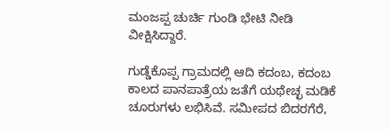ಮಂಜಪ್ಪ ಚುರ್ಚಿ ಗುಂಡಿ ಭೇಟಿ ನೀಡಿ ವೀಕ್ಷಿಸಿದ್ದಾರೆ.

ಗುಡ್ಡೆಕೊಪ್ಪ ಗ್ರಾಮದಲ್ಲಿ ಆದಿ ಕದಂಬ, ಕದಂಬ ಕಾಲದ ಪಾನಪಾತ್ರೆಯ ಜತೆಗೆ ಯಥೇಚ್ಛ ಮಡಿಕೆ ಚೂರುಗಳು ಲಭಿಸಿವೆ. ಸಮೀಪದ ಬಿದರಗೆರೆ,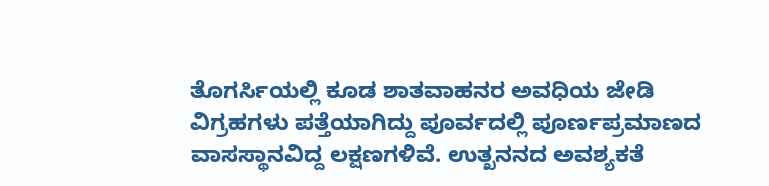ತೊಗರ್ಸಿಯಲ್ಲಿ ಕೂಡ ಶಾತವಾಹನರ ಅವಧಿಯ ಜೇಡಿ ವಿಗ್ರಹಗಳು ಪತ್ತೆಯಾಗಿದ್ದು ಪೂರ್ವದಲ್ಲಿ ಪೂರ್ಣಪ್ರಮಾಣದ ವಾಸಸ್ಥಾನವಿದ್ದ ಲಕ್ಷಣಗಳಿವೆ. ಉತ್ಖನನದ ಅವಶ್ಯಕತೆ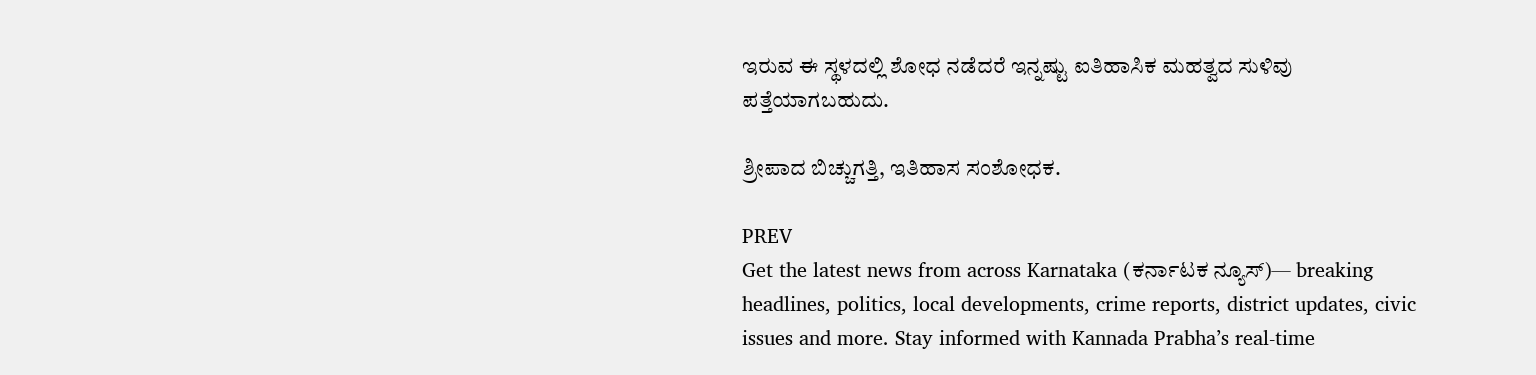ಇರುವ ಈ ಸ್ಥಳದಲ್ಲಿ ಶೋಧ ನಡೆದರೆ ಇನ್ನಷ್ಟು ಐತಿಹಾಸಿಕ ಮಹತ್ವದ ಸುಳಿವು ಪತ್ತೆಯಾಗಬಹುದು.

ಶ್ರೀಪಾದ ಬಿಚ್ಚುಗತ್ತಿ, ಇತಿಹಾಸ ಸಂಶೋಧಕ.

PREV
Get the latest news from across Karnataka (ಕರ್ನಾಟಕ ನ್ಯೂಸ್)— breaking headlines, politics, local developments, crime reports, district updates, civic issues and more. Stay informed with Kannada Prabha’s real‑time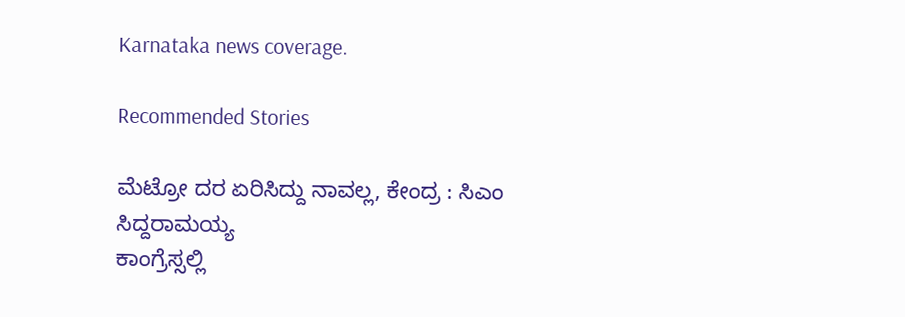Karnataka news coverage.

Recommended Stories

ಮೆಟ್ರೋ ದರ ಏರಿಸಿದ್ದು ನಾವಲ್ಲ, ಕೇಂದ್ರ : ಸಿಎಂ ಸಿದ್ದರಾಮಯ್ಯ
ಕಾಂಗ್ರೆಸ್ಸಲ್ಲಿ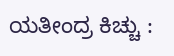ಯತೀಂದ್ರ ಕಿಚ್ಚು :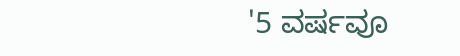'5 ವರ್ಷವೂ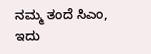ನಮ್ಮ ತಂದೆ ಸಿಎಂ, ಇದು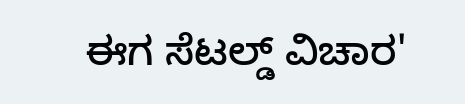ಈಗ ಸೆಟಲ್ಡ್‌ ವಿಚಾರ'